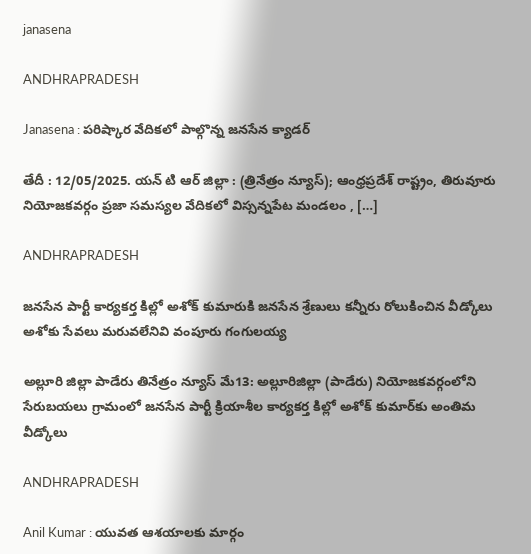janasena

ANDHRAPRADESH

Janasena : పరిష్కార వేదికలో పాల్గొన్న జనసేన క్యాడర్

తేదీ : 12/05/2025. యన్ టి ఆర్ జిల్లా : (త్రినేత్రం న్యూస్); ఆంధ్రప్రదేశ్ రాష్ట్రం, తిరువూరు నియోజకవర్గం ప్రజా సమస్యల వేదికలో విస్సన్నపేట మండలం , […]

ANDHRAPRADESH

జనసేన పార్టీ కార్యకర్త కిల్లో అశోక్ కుమారుకి జనసేన శ్రేణులు కన్నీరు రోలుకించిన వీడ్కోలు అశోకు సేవలు మరువలేనివి వంపూరు గంగులయ్య

అల్లూరి జిల్లా పాడేరు తినేత్రం న్యూస్ మే13: అల్లూరిజిల్లా (పాడేరు) నియోజకవర్గంలోని సేరుబయలు గ్రామంలో జనసేన పార్టీ క్రియాశీల కార్యకర్త కిల్లో అశోక్ కుమార్‌కు అంతిమ వీడ్కోలు

ANDHRAPRADESH

Anil Kumar : యువత ఆశయాలకు మార్గం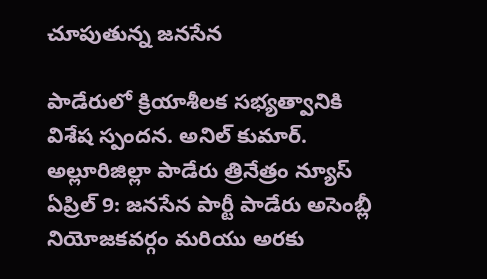చూపుతున్న జనసేన

పాడేరులో క్రియాశీలక సభ్యత్వానికి విశేష స్పందన. అనిల్ కుమార్. అల్లూరిజిల్లా పాడేరు త్రినేత్రం న్యూస్ ఏప్రిల్ 9: జనసేన పార్టీ పాడేరు అసెంబ్లీ నియోజకవర్గం మరియు అరకు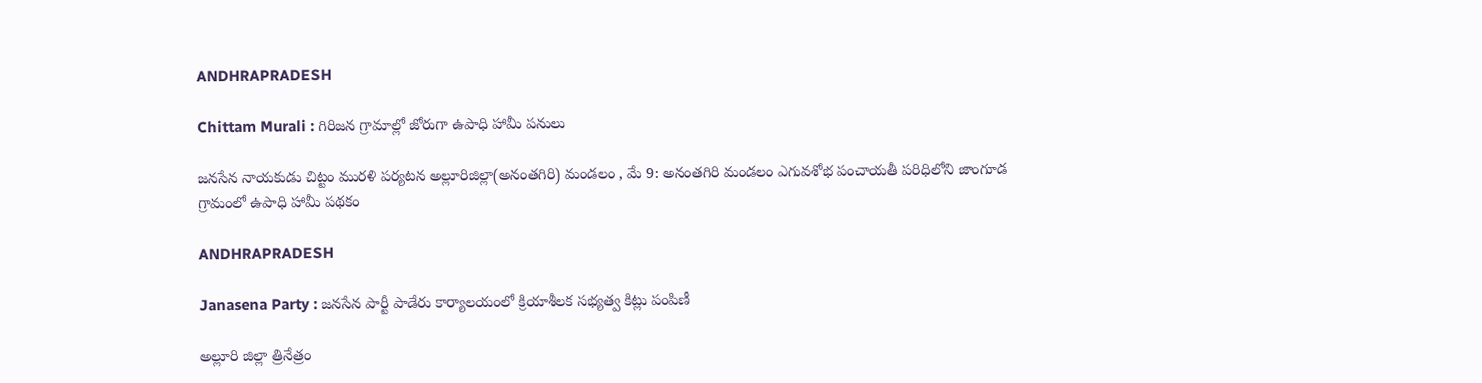ANDHRAPRADESH

Chittam Murali : గిరిజన గ్రామాల్లో జోరుగా ఉపాధి హామీ పనులు

జనసేన నాయకుడు చిట్టం మురళి పర్యటన అల్లూరిజిల్లా(అనంతగిరి) మండలం , మే 9: అనంతగిరి మండలం ఎగువశోభ పంచాయతీ పరిధిలోని జాంగూడ గ్రామంలో ఉపాధి హామీ పథకం

ANDHRAPRADESH

Janasena Party : జనసేన పార్టీ పాడేరు కార్యాలయంలో క్రియాశీలక సభ్యత్వ కిట్లు పంపిణీ

అల్లూరి జిల్లా త్రినేత్రం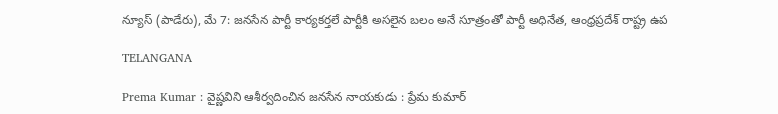న్యూస్ (పాడేరు), మే 7: జనసేన పార్టీ కార్యకర్తలే పార్టీకి అసలైన బలం అనే సూత్రంతో పార్టీ అధినేత, ఆంధ్రప్రదేశ్ రాష్ట్ర ఉప

TELANGANA

Prema Kumar : వైష్ణవిని ఆశీర్వదించిన జనసేన నాయకుడు : ప్రేమ కుమార్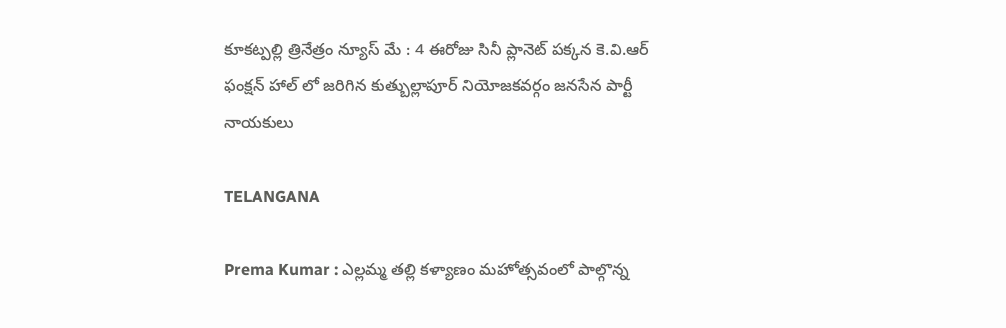కూకట్పల్లి త్రినేత్రం న్యూస్ మే : 4 ఈరోజు సినీ ప్లానెట్ పక్కన కె.వి.ఆర్ ఫంక్షన్ హాల్ లో జరిగిన కుత్బుల్లాపూర్ నియోజకవర్గం జనసేన పార్టీ నాయకులు

TELANGANA

Prema Kumar : ఎల్లమ్మ తల్లి కళ్యాణం మహోత్సవంలో పాల్గొన్న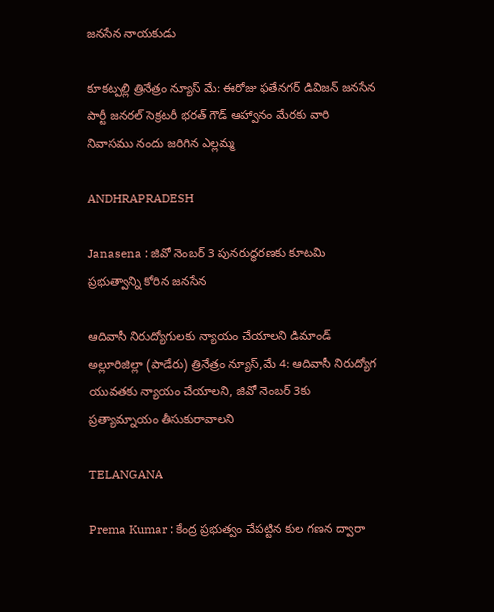జనసేన నాయకుడు

కూకట్పల్లి త్రినేత్రం న్యూస్ మే: ఈరోజు ఫతేనగర్ డివిజన్ జనసేన పార్టీ జనరల్ సెక్రటరీ భరత్ గౌడ్ ఆహ్వానం మేరకు వారి నివాసము నందు జరిగిన ఎల్లమ్మ

ANDHRAPRADESH

Janasena : జివో నెంబర్ 3 పునరుద్ధరణకు కూటమి ప్రభుత్వాన్ని కోరిన జనసేన

ఆదివాసీ నిరుద్యోగులకు న్యాయం చేయాలని డిమాండ్ అల్లూరిజిల్లా (పాడేరు) త్రినేత్రం న్యూస్,మే 4: ఆదివాసీ నిరుద్యోగ యువతకు న్యాయం చేయాలని, జివో నెంబర్ 3కు ప్రత్యామ్నాయం తీసుకురావాలని

TELANGANA

Prema Kumar : కేంద్ర ప్రభుత్వం చేపట్టిన కుల గణన ద్వారా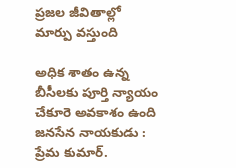ప్రజల జీవితాల్లో మార్పు వస్తుంది

అధిక శాతం ఉన్న బీసీలకు పూర్తి న్యాయం చేకూరె అవకాశం ఉంది జనసేన నాయకుడు : ప్రేమ కుమార్.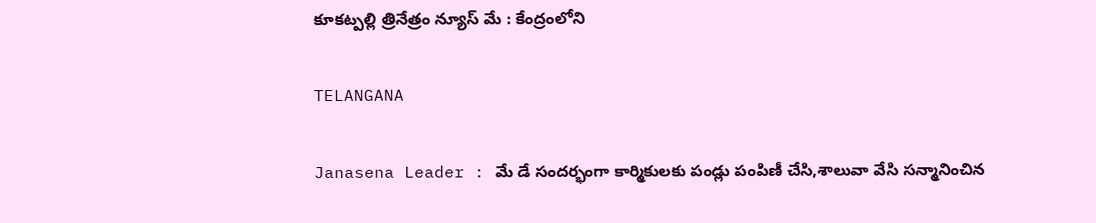కూకట్పల్లి త్రినేత్రం న్యూస్ మే : కేంద్రంలోని

TELANGANA

Janasena Leader : మే డే సందర్భంగా కార్మికులకు పండ్లు పంపిణీ చేసి,శాలువా వేసి సన్మానించిన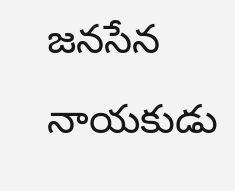జనసేన నాయకుడు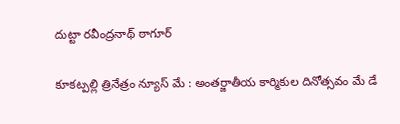దుట్టా రవీంద్రనాథ్ ఠాగూర్

కూకట్పల్లి త్రినేత్రం న్యూస్ మే : అంతర్జాతీయ కార్మికుల దినోత్సవం మే డే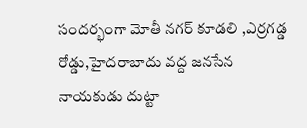సందర్భంగా మోతీ నగర్ కూడలి ,ఎర్రగడ్డ రోడ్డు,హైదరాబాదు వద్ద జనసేన నాయకుడు దుట్టా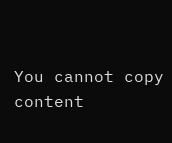You cannot copy content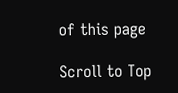of this page

Scroll to Top